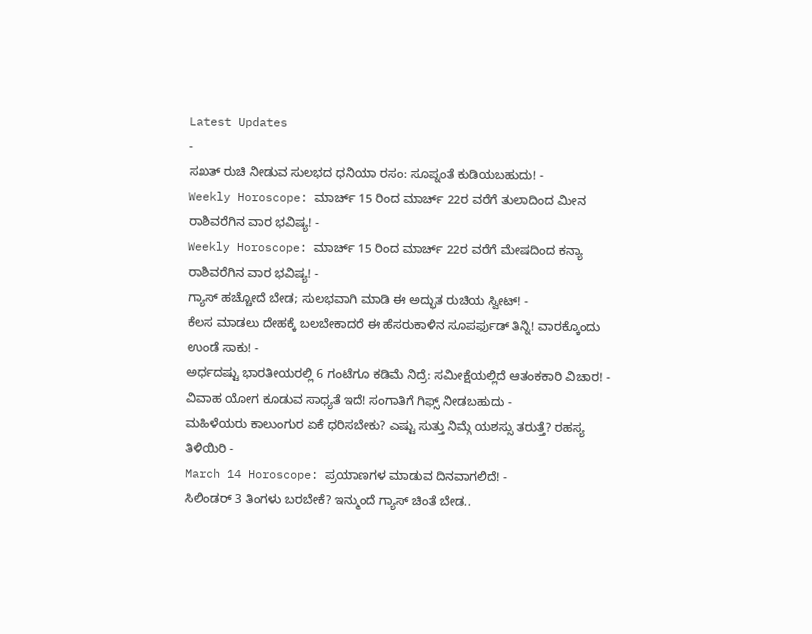Latest Updates
-
ಸಖತ್ ರುಚಿ ನೀಡುವ ಸುಲಭದ ಧನಿಯಾ ರಸಂ: ಸೂಪ್ನಂತೆ ಕುಡಿಯಬಹುದು! -
Weekly Horoscope: ಮಾರ್ಚ್ 15 ರಿಂದ ಮಾರ್ಚ್ 22ರ ವರೆಗೆ ತುಲಾದಿಂದ ಮೀನ ರಾಶಿವರೆಗಿನ ವಾರ ಭವಿಷ್ಯ! -
Weekly Horoscope: ಮಾರ್ಚ್ 15 ರಿಂದ ಮಾರ್ಚ್ 22ರ ವರೆಗೆ ಮೇಷದಿಂದ ಕನ್ಯಾ ರಾಶಿವರೆಗಿನ ವಾರ ಭವಿಷ್ಯ! -
ಗ್ಯಾಸ್ ಹಚ್ಚೋದೆ ಬೇಡ; ಸುಲಭವಾಗಿ ಮಾಡಿ ಈ ಅದ್ಭುತ ರುಚಿಯ ಸ್ವೀಟ್! -
ಕೆಲಸ ಮಾಡಲು ದೇಹಕ್ಕೆ ಬಲಬೇಕಾದರೆ ಈ ಹೆಸರುಕಾಳಿನ ಸೂಪರ್ಫುಡ್ ತಿನ್ನಿ! ವಾರಕ್ಕೊಂದು ಉಂಡೆ ಸಾಕು! -
ಅರ್ಧದಷ್ಟು ಭಾರತೀಯರಲ್ಲಿ 6 ಗಂಟೆಗೂ ಕಡಿಮೆ ನಿದ್ರೆ: ಸಮೀಕ್ಷೆಯಲ್ಲಿದೆ ಆತಂಕಕಾರಿ ವಿಚಾರ! -
ವಿವಾಹ ಯೋಗ ಕೂಡುವ ಸಾಧ್ಯತೆ ಇದೆ! ಸಂಗಾತಿಗೆ ಗಿಫ್ಸ್ ನೀಡಬಹುದು -
ಮಹಿಳೆಯರು ಕಾಲುಂಗುರ ಏಕೆ ಧರಿಸಬೇಕು? ಎಷ್ಟು ಸುತ್ತು ನಿಮ್ಗೆ ಯಶಸ್ಸು ತರುತ್ತೆ? ರಹಸ್ಯ ತಿಳಿಯಿರಿ -
March 14 Horoscope: ಪ್ರಯಾಣಗಳ ಮಾಡುವ ದಿನವಾಗಲಿದೆ! -
ಸಿಲಿಂಡರ್ 3 ತಿಂಗಳು ಬರಬೇಕೆ? ಇನ್ಮುಂದೆ ಗ್ಯಾಸ್ ಚಿಂತೆ ಬೇಡ..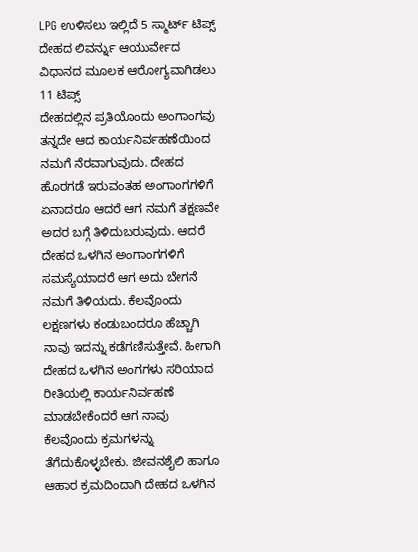LPG ಉಳಿಸಲು ಇಲ್ಲಿದೆ 5 ಸ್ಮಾರ್ಟ್ ಟಿಪ್ಸ್
ದೇಹದ ಲಿವರ್ನ್ನು ಆಯುರ್ವೇದ ವಿಧಾನದ ಮೂಲಕ ಆರೋಗ್ಯವಾಗಿಡಲು 11 ಟಿಪ್ಸ್
ದೇಹದಲ್ಲಿನ ಪ್ರತಿಯೊಂದು ಅಂಗಾಂಗವು ತನ್ನದೇ ಆದ ಕಾರ್ಯನಿರ್ವಹಣೆಯಿಂದ ನಮಗೆ ನೆರವಾಗುವುದು. ದೇಹದ ಹೊರಗಡೆ ಇರುವಂತಹ ಅಂಗಾಂಗಗಳಿಗೆ ಏನಾದರೂ ಆದರೆ ಆಗ ನಮಗೆ ತಕ್ಷಣವೇ ಅದರ ಬಗ್ಗೆ ತಿಳಿದುಬರುವುದು. ಆದರೆ ದೇಹದ ಒಳಗಿನ ಅಂಗಾಂಗಗಳಿಗೆ ಸಮಸ್ಯೆಯಾದರೆ ಆಗ ಅದು ಬೇಗನೆ ನಮಗೆ ತಿಳಿಯದು. ಕೆಲವೊಂದು ಲಕ್ಷಣಗಳು ಕಂಡುಬಂದರೂ ಹೆಚ್ಚಾಗಿ ನಾವು ಇದನ್ನು ಕಡೆಗಣಿಸುತ್ತೇವೆ. ಹೀಗಾಗಿ ದೇಹದ ಒಳಗಿನ ಅಂಗಗಳು ಸರಿಯಾದ ರೀತಿಯಲ್ಲಿ ಕಾರ್ಯನಿರ್ವಹಣೆ ಮಾಡಬೇಕೆಂದರೆ ಆಗ ನಾವು ಕೆಲವೊಂದು ಕ್ರಮಗಳನ್ನು ತೆಗೆದುಕೊಳ್ಳಬೇಕು. ಜೀವನಶೈಲಿ ಹಾಗೂ ಆಹಾರ ಕ್ರಮದಿಂದಾಗಿ ದೇಹದ ಒಳಗಿನ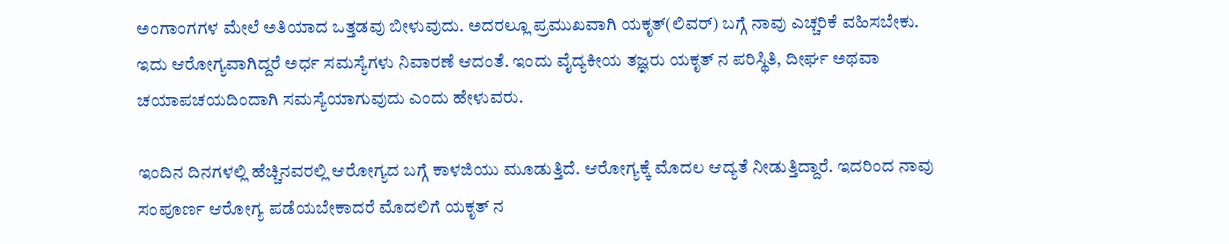ಅಂಗಾಂಗಗಳ ಮೇಲೆ ಅತಿಯಾದ ಒತ್ತಡವು ಬೀಳುವುದು. ಅದರಲ್ಲೂ ಪ್ರಮುಖವಾಗಿ ಯಕೃತ್(ಲಿವರ್) ಬಗ್ಗೆ ನಾವು ಎಚ್ಚರಿಕೆ ವಹಿಸಬೇಕು. ಇದು ಆರೋಗ್ಯವಾಗಿದ್ದರೆ ಅರ್ಧ ಸಮಸ್ಯೆಗಳು ನಿವಾರಣೆ ಆದಂತೆ. ಇಂದು ವೈದ್ಯಕೀಯ ತಜ್ಞರು ಯಕೃತ್ ನ ಪರಿಸ್ಥಿತಿ, ದೀರ್ಘ ಅಥವಾ ಚಯಾಪಚಯದಿಂದಾಗಿ ಸಮಸ್ಯೆಯಾಗುವುದು ಎಂದು ಹೇಳುವರು.

ಇಂದಿನ ದಿನಗಳಲ್ಲಿ ಹೆಚ್ಚಿನವರಲ್ಲಿ ಆರೋಗ್ಯದ ಬಗ್ಗೆ ಕಾಳಜಿಯು ಮೂಡುತ್ತಿದೆ. ಆರೋಗ್ಯಕ್ಕೆ ಮೊದಲ ಆದ್ಯತೆ ನೀಡುತ್ತಿದ್ದಾರೆ. ಇದರಿಂದ ನಾವು ಸಂಪೂರ್ಣ ಆರೋಗ್ಯ ಪಡೆಯಬೇಕಾದರೆ ಮೊದಲಿಗೆ ಯಕೃತ್ ನ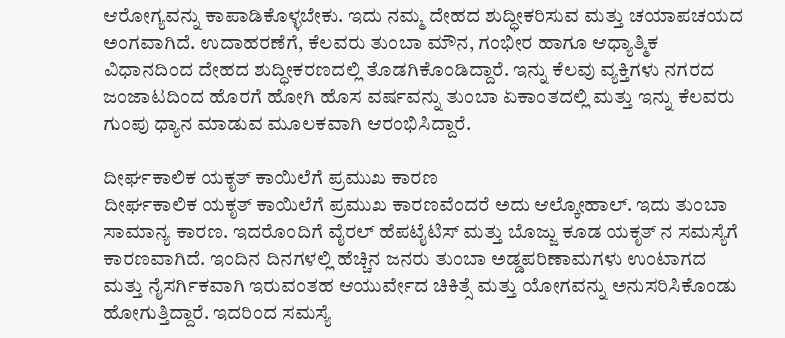ಆರೋಗ್ಯವನ್ನು ಕಾಪಾಡಿಕೊಳ್ಳಬೇಕು. ಇದು ನಮ್ಮ ದೇಹದ ಶುದ್ಧೀಕರಿಸುವ ಮತ್ತು ಚಯಾಪಚಯದ ಅಂಗವಾಗಿದೆ. ಉದಾಹರಣೆಗೆ, ಕೆಲವರು ತುಂಬಾ ಮೌನ, ಗಂಭೀರ ಹಾಗೂ ಆಧ್ಯಾತ್ಮಿಕ ವಿಧಾನದಿಂದ ದೇಹದ ಶುದ್ಧೀಕರಣದಲ್ಲಿ ತೊಡಗಿಕೊಂಡಿದ್ದಾರೆ. ಇನ್ನು ಕೆಲವು ವ್ಯಕ್ತಿಗಳು ನಗರದ ಜಂಜಾಟದಿಂದ ಹೊರಗೆ ಹೋಗಿ ಹೊಸ ವರ್ಷವನ್ನು ತುಂಬಾ ಏಕಾಂತದಲ್ಲಿ ಮತ್ತು ಇನ್ನು ಕೆಲವರು ಗುಂಪು ಧ್ಯಾನ ಮಾಡುವ ಮೂಲಕವಾಗಿ ಆರಂಭಿಸಿದ್ದಾರೆ.

ದೀರ್ಘಕಾಲಿಕ ಯಕೃತ್ ಕಾಯಿಲೆಗೆ ಪ್ರಮುಖ ಕಾರಣ
ದೀರ್ಘಕಾಲಿಕ ಯಕೃತ್ ಕಾಯಿಲೆಗೆ ಪ್ರಮುಖ ಕಾರಣವೆಂದರೆ ಅದು ಆಲ್ಕೋಹಾಲ್. ಇದು ತುಂಬಾ ಸಾಮಾನ್ಯ ಕಾರಣ. ಇದರೊಂದಿಗೆ ವೈರಲ್ ಹೆಪಟೈಟಿಸ್ ಮತ್ತು ಬೊಜ್ಜು ಕೂಡ ಯಕೃತ್ ನ ಸಮಸ್ಯೆಗೆ ಕಾರಣವಾಗಿದೆ. ಇಂದಿನ ದಿನಗಳಲ್ಲಿ ಹೆಚ್ಚಿನ ಜನರು ತುಂಬಾ ಅಡ್ಡಪರಿಣಾಮಗಳು ಉಂಟಾಗದ ಮತ್ತು ನೈಸರ್ಗಿಕವಾಗಿ ಇರುವಂತಹ ಆಯುರ್ವೇದ ಚಿಕಿತ್ಸೆ ಮತ್ತು ಯೋಗವನ್ನು ಅನುಸರಿಸಿಕೊಂಡು ಹೋಗುತ್ತಿದ್ದಾರೆ. ಇದರಿಂದ ಸಮಸ್ಯೆ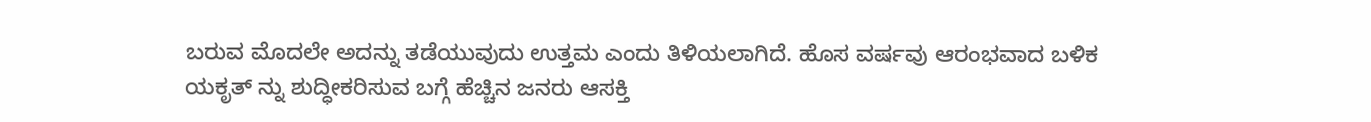ಬರುವ ಮೊದಲೇ ಅದನ್ನು ತಡೆಯುವುದು ಉತ್ತಮ ಎಂದು ತಿಳಿಯಲಾಗಿದೆ. ಹೊಸ ವರ್ಷವು ಆರಂಭವಾದ ಬಳಿಕ ಯಕೃತ್ ನ್ನು ಶುದ್ಧೀಕರಿಸುವ ಬಗ್ಗೆ ಹೆಚ್ಚಿನ ಜನರು ಆಸಕ್ತಿ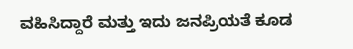ವಹಿಸಿದ್ದಾರೆ ಮತ್ತು ಇದು ಜನಪ್ರಿಯತೆ ಕೂಡ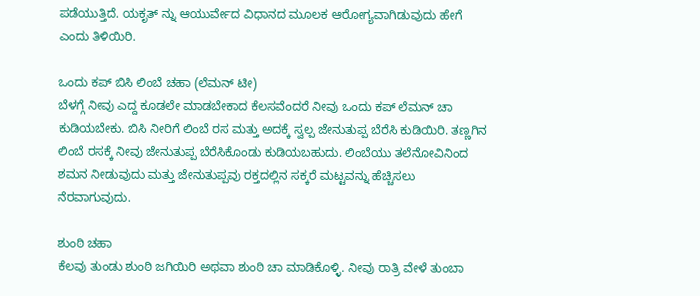ಪಡೆಯುತ್ತಿದೆ. ಯಕೃತ್ ನ್ನು ಆಯುರ್ವೇದ ವಿಧಾನದ ಮೂಲಕ ಆರೋಗ್ಯವಾಗಿಡುವುದು ಹೇಗೆ ಎಂದು ತಿಳಿಯಿರಿ.

ಒಂದು ಕಪ್ ಬಿಸಿ ಲಿಂಬೆ ಚಹಾ (ಲೆಮನ್ ಟೀ)
ಬೆಳಗ್ಗೆ ನೀವು ಎದ್ದ ಕೂಡಲೇ ಮಾಡಬೇಕಾದ ಕೆಲಸವೆಂದರೆ ನೀವು ಒಂದು ಕಪ್ ಲೆಮನ್ ಚಾ ಕುಡಿಯಬೇಕು. ಬಿಸಿ ನೀರಿಗೆ ಲಿಂಬೆ ರಸ ಮತ್ತು ಅದಕ್ಕೆ ಸ್ವಲ್ಪ ಜೇನುತುಪ್ಪ ಬೆರೆಸಿ ಕುಡಿಯಿರಿ. ತಣ್ಣಗಿನ ಲಿಂಬೆ ರಸಕ್ಕೆ ನೀವು ಜೇನುತುಪ್ಪ ಬೆರೆಸಿಕೊಂಡು ಕುಡಿಯಬಹುದು. ಲಿಂಬೆಯು ತಲೆನೋವಿನಿಂದ ಶಮನ ನೀಡುವುದು ಮತ್ತು ಜೇನುತುಪ್ಪವು ರಕ್ತದಲ್ಲಿನ ಸಕ್ಕರೆ ಮಟ್ಟವನ್ನು ಹೆಚ್ಚಿಸಲು ನೆರವಾಗುವುದು.

ಶುಂಠಿ ಚಹಾ
ಕೆಲವು ತುಂಡು ಶುಂಠಿ ಜಗಿಯಿರಿ ಅಥವಾ ಶುಂಠಿ ಚಾ ಮಾಡಿಕೊಳ್ಳಿ. ನೀವು ರಾತ್ರಿ ವೇಳೆ ತುಂಬಾ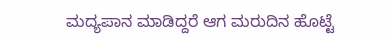ಮದ್ಯಪಾನ ಮಾಡಿದ್ದರೆ ಆಗ ಮರುದಿನ ಹೊಟ್ಟೆ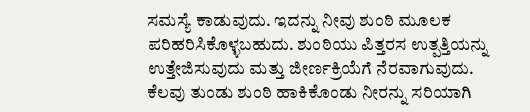ಸಮಸ್ಯೆ ಕಾಡುವುದು. ಇದನ್ನು ನೀವು ಶುಂಠಿ ಮೂಲಕ ಪರಿಹರಿಸಿಕೊಳ್ಳಬಹುದು. ಶುಂಠಿಯು ಪಿತ್ತರಸ ಉತ್ಪತ್ತಿಯನ್ನು ಉತ್ತೇಜಿಸುವುದು ಮತ್ತು ಜೀರ್ಣಕ್ರಿಯೆಗೆ ನೆರವಾಗುವುದು. ಕೆಲವು ತುಂಡು ಶುಂಠಿ ಹಾಕಿಕೊಂಡು ನೀರನ್ನು ಸರಿಯಾಗಿ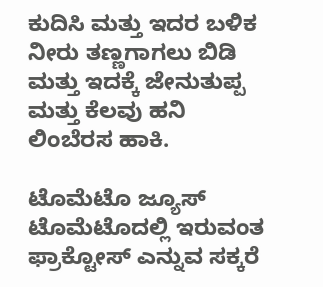ಕುದಿಸಿ ಮತ್ತು ಇದರ ಬಳಿಕ ನೀರು ತಣ್ಣಗಾಗಲು ಬಿಡಿ ಮತ್ತು ಇದಕ್ಕೆ ಜೇನುತುಪ್ಪ ಮತ್ತು ಕೆಲವು ಹನಿ ಲಿಂಬೆರಸ ಹಾಕಿ.

ಟೊಮೆಟೊ ಜ್ಯೂಸ್
ಟೊಮೆಟೊದಲ್ಲಿ ಇರುವಂತ ಫ್ರಾಕ್ಟೋಸ್ ಎನ್ನುವ ಸಕ್ಕರೆ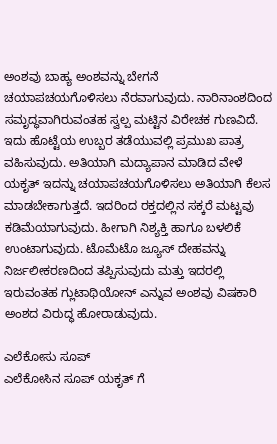ಅಂಶವು ಬಾಹ್ಯ ಅಂಶವನ್ನು ಬೇಗನೆ ಚಯಾಪಚಯಗೊಳಿಸಲು ನೆರವಾಗುವುದು. ನಾರಿನಾಂಶದಿಂದ ಸಮೃದ್ಧವಾಗಿರುವಂತಹ ಸ್ವಲ್ಪ ಮಟ್ಟಿನ ವಿರೇಚಕ ಗುಣವಿದೆ. ಇದು ಹೊಟ್ಟೆಯ ಉಬ್ಬರ ತಡೆಯುವಲ್ಲಿ ಪ್ರಮುಖ ಪಾತ್ರ ವಹಿಸುವುದು. ಅತಿಯಾಗಿ ಮದ್ಯಾಪಾನ ಮಾಡಿದ ವೇಳೆ ಯಕೃತ್ ಇದನ್ನು ಚಯಾಪಚಯಗೊಳಿಸಲು ಅತಿಯಾಗಿ ಕೆಲಸ ಮಾಡಬೇಕಾಗುತ್ತದೆ. ಇದರಿಂದ ರಕ್ತದಲ್ಲಿನ ಸಕ್ಕರೆ ಮಟ್ಟವು ಕಡಿಮೆಯಾಗುವುದು. ಹೀಗಾಗಿ ನಿಶ್ಯಕ್ತಿ ಹಾಗೂ ಬಳಲಿಕೆ ಉಂಟಾಗುವುದು. ಟೊಮೆಟೊ ಜ್ಯೂಸ್ ದೇಹವನ್ನು ನಿರ್ಜಲೀಕರಣದಿಂದ ತಪ್ಪಿಸುವುದು ಮತ್ತು ಇದರಲ್ಲಿ ಇರುವಂತಹ ಗ್ಲುಟಾಥಿಯೋನ್ ಎನ್ನುವ ಅಂಶವು ವಿಷಕಾರಿ ಅಂಶದ ವಿರುದ್ಧ ಹೋರಾಡುವುದು.

ಎಲೆಕೋಸು ಸೂಪ್
ಎಲೆಕೋಸಿನ ಸೂಪ್ ಯಕೃತ್ ಗೆ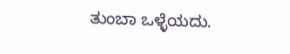ತುಂಬಾ ಒಳ್ಳೆಯದು.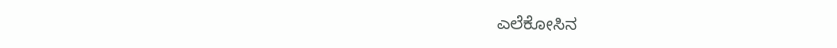ಎಲೆಕೋಸಿನ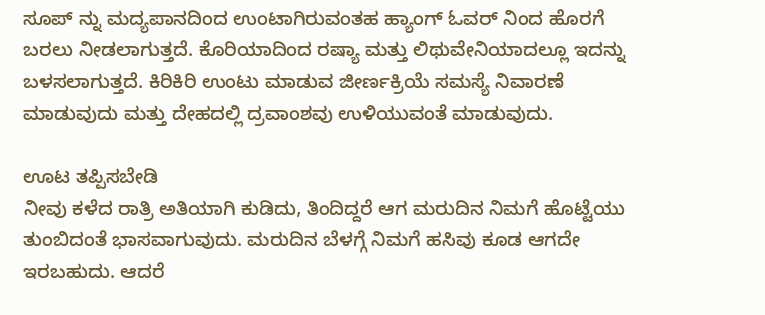ಸೂಪ್ ನ್ನು ಮದ್ಯಪಾನದಿಂದ ಉಂಟಾಗಿರುವಂತಹ ಹ್ಯಾಂಗ್ ಓವರ್ ನಿಂದ ಹೊರಗೆ ಬರಲು ನೀಡಲಾಗುತ್ತದೆ. ಕೊರಿಯಾದಿಂದ ರಷ್ಯಾ ಮತ್ತು ಲಿಥುವೇನಿಯಾದಲ್ಲೂ ಇದನ್ನು ಬಳಸಲಾಗುತ್ತದೆ. ಕಿರಿಕಿರಿ ಉಂಟು ಮಾಡುವ ಜೀರ್ಣಕ್ರಿಯೆ ಸಮಸ್ಯೆ ನಿವಾರಣೆ ಮಾಡುವುದು ಮತ್ತು ದೇಹದಲ್ಲಿ ದ್ರವಾಂಶವು ಉಳಿಯುವಂತೆ ಮಾಡುವುದು.

ಊಟ ತಪ್ಪಿಸಬೇಡಿ
ನೀವು ಕಳೆದ ರಾತ್ರಿ ಅತಿಯಾಗಿ ಕುಡಿದು, ತಿಂದಿದ್ದರೆ ಆಗ ಮರುದಿನ ನಿಮಗೆ ಹೊಟ್ಟೆಯು ತುಂಬಿದಂತೆ ಭಾಸವಾಗುವುದು. ಮರುದಿನ ಬೆಳಗ್ಗೆ ನಿಮಗೆ ಹಸಿವು ಕೂಡ ಆಗದೇ ಇರಬಹುದು. ಆದರೆ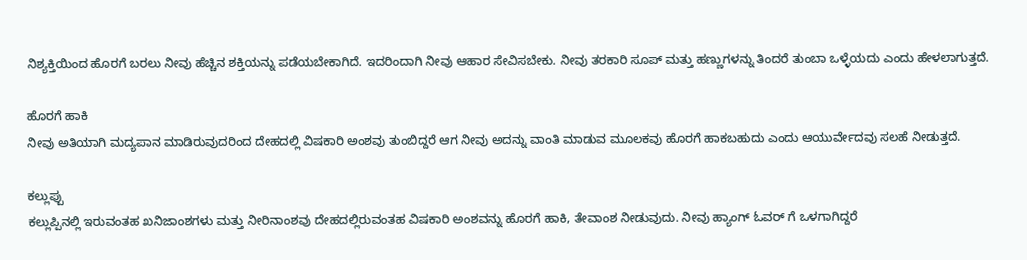ನಿಶ್ಯಕ್ತಿಯಿಂದ ಹೊರಗೆ ಬರಲು ನೀವು ಹೆಚ್ಚಿನ ಶಕ್ತಿಯನ್ನು ಪಡೆಯಬೇಕಾಗಿದೆ. ಇದರಿಂದಾಗಿ ನೀವು ಆಹಾರ ಸೇವಿಸಬೇಕು. ನೀವು ತರಕಾರಿ ಸೂಪ್ ಮತ್ತು ಹಣ್ಣುಗಳನ್ನು ತಿಂದರೆ ತುಂಬಾ ಒಳ್ಳೆಯದು ಎಂದು ಹೇಳಲಾಗುತ್ತದೆ.

ಹೊರಗೆ ಹಾಕಿ
ನೀವು ಅತಿಯಾಗಿ ಮದ್ಯಪಾನ ಮಾಡಿರುವುದರಿಂದ ದೇಹದಲ್ಲಿ ವಿಷಕಾರಿ ಅಂಶವು ತುಂಬಿದ್ದರೆ ಆಗ ನೀವು ಅದನ್ನು ವಾಂತಿ ಮಾಡುವ ಮೂಲಕವು ಹೊರಗೆ ಹಾಕಬಹುದು ಎಂದು ಆಯುರ್ವೇದವು ಸಲಹೆ ನೀಡುತ್ತದೆ.

ಕಲ್ಲುಪ್ಪು
ಕಲ್ಲುಪ್ಪಿನಲ್ಲಿ ಇರುವಂತಹ ಖನಿಜಾಂಶಗಳು ಮತ್ತು ನೀರಿನಾಂಶವು ದೇಹದಲ್ಲಿರುವಂತಹ ವಿಷಕಾರಿ ಅಂಶವನ್ನು ಹೊರಗೆ ಹಾಕಿ, ತೇವಾಂಶ ನೀಡುವುದು. ನೀವು ಹ್ಯಾಂಗ್ ಓವರ್ ಗೆ ಒಳಗಾಗಿದ್ದರೆ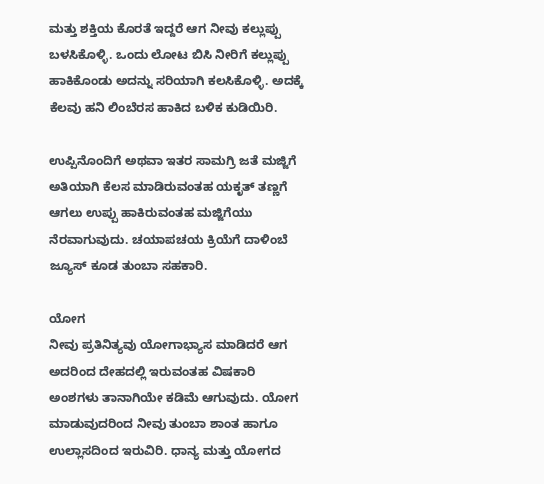ಮತ್ತು ಶಕ್ತಿಯ ಕೊರತೆ ಇದ್ದರೆ ಆಗ ನೀವು ಕಲ್ಲುಪ್ಪು ಬಳಸಿಕೊಳ್ಳಿ. ಒಂದು ಲೋಟ ಬಿಸಿ ನೀರಿಗೆ ಕಲ್ಲುಪ್ಪು ಹಾಕಿಕೊಂಡು ಅದನ್ನು ಸರಿಯಾಗಿ ಕಲಸಿಕೊಳ್ಳಿ. ಅದಕ್ಕೆ ಕೆಲವು ಹನಿ ಲಿಂಬೆರಸ ಹಾಕಿದ ಬಳಿಕ ಕುಡಿಯಿರಿ.

ಉಪ್ಪಿನೊಂದಿಗೆ ಅಥವಾ ಇತರ ಸಾಮಗ್ರಿ ಜತೆ ಮಜ್ಜಿಗೆ
ಅತಿಯಾಗಿ ಕೆಲಸ ಮಾಡಿರುವಂತಹ ಯಕೃತ್ ತಣ್ಣಗೆ ಆಗಲು ಉಪ್ಪು ಹಾಕಿರುವಂತಹ ಮಜ್ಜಿಗೆಯು ನೆರವಾಗುವುದು. ಚಯಾಪಚಯ ಕ್ರಿಯೆಗೆ ದಾಳಿಂಬೆ ಜ್ಯೂಸ್ ಕೂಡ ತುಂಬಾ ಸಹಕಾರಿ.

ಯೋಗ
ನೀವು ಪ್ರತಿನಿತ್ಯವು ಯೋಗಾಭ್ಯಾಸ ಮಾಡಿದರೆ ಆಗ ಅದರಿಂದ ದೇಹದಲ್ಲಿ ಇರುವಂತಹ ವಿಷಕಾರಿ ಅಂಶಗಳು ತಾನಾಗಿಯೇ ಕಡಿಮೆ ಆಗುವುದು. ಯೋಗ ಮಾಡುವುದರಿಂದ ನೀವು ತುಂಬಾ ಶಾಂತ ಹಾಗೂ ಉಲ್ಲಾಸದಿಂದ ಇರುವಿರಿ. ಧಾನ್ಯ ಮತ್ತು ಯೋಗದ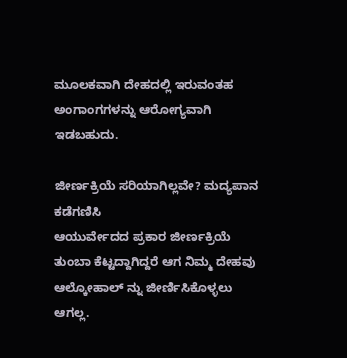ಮೂಲಕವಾಗಿ ದೇಹದಲ್ಲಿ ಇರುವಂತಹ ಅಂಗಾಂಗಗಳನ್ನು ಆರೋಗ್ಯವಾಗಿ ಇಡಬಹುದು.

ಜೀರ್ಣಕ್ರಿಯೆ ಸರಿಯಾಗಿಲ್ಲವೇ? ಮದ್ಯಪಾನ ಕಡೆಗಣಿಸಿ
ಆಯುರ್ವೇದದ ಪ್ರಕಾರ ಜೀರ್ಣಕ್ರಿಯೆ ತುಂಬಾ ಕೆಟ್ಟದ್ದಾಗಿದ್ದರೆ ಆಗ ನಿಮ್ಮ ದೇಹವು ಆಲ್ಕೋಹಾಲ್ ನ್ನು ಜೀರ್ಣಿಸಿಕೊಳ್ಳಲು ಆಗಲ್ಲ.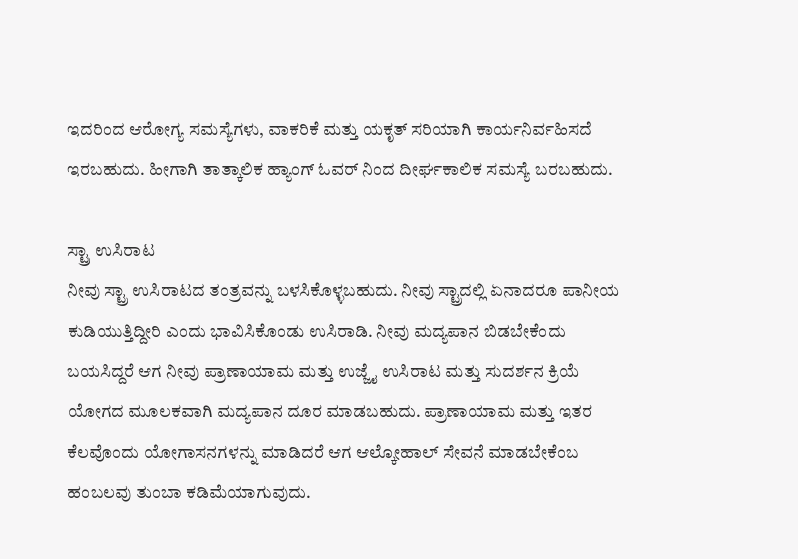ಇದರಿಂದ ಆರೋಗ್ಯ ಸಮಸ್ಯೆಗಳು, ವಾಕರಿಕೆ ಮತ್ತು ಯಕೃತ್ ಸರಿಯಾಗಿ ಕಾರ್ಯನಿರ್ವಹಿಸದೆ ಇರಬಹುದು. ಹೀಗಾಗಿ ತಾತ್ಕಾಲಿಕ ಹ್ಯಾಂಗ್ ಓವರ್ ನಿಂದ ದೀರ್ಘಕಾಲಿಕ ಸಮಸ್ಯೆ ಬರಬಹುದು.

ಸ್ಟ್ರಾ ಉಸಿರಾಟ
ನೀವು ಸ್ಟ್ರಾ ಉಸಿರಾಟದ ತಂತ್ರವನ್ನು ಬಳಸಿಕೊಳ್ಳಬಹುದು. ನೀವು ಸ್ಟ್ರಾದಲ್ಲಿ ಏನಾದರೂ ಪಾನೀಯ ಕುಡಿಯುತ್ತಿದ್ದೀರಿ ಎಂದು ಭಾವಿಸಿಕೊಂಡು ಉಸಿರಾಡಿ. ನೀವು ಮದ್ಯಪಾನ ಬಿಡಬೇಕೆಂದು ಬಯಸಿದ್ದರೆ ಆಗ ನೀವು ಪ್ರಾಣಾಯಾಮ ಮತ್ತು ಉಜ್ಜೈ ಉಸಿರಾಟ ಮತ್ತು ಸುದರ್ಶನ ಕ್ರಿಯೆ ಯೋಗದ ಮೂಲಕವಾಗಿ ಮದ್ಯಪಾನ ದೂರ ಮಾಡಬಹುದು. ಪ್ರಾಣಾಯಾಮ ಮತ್ತು ಇತರ ಕೆಲವೊಂದು ಯೋಗಾಸನಗಳನ್ನು ಮಾಡಿದರೆ ಆಗ ಆಲ್ಕೋಹಾಲ್ ಸೇವನೆ ಮಾಡಬೇಕೆಂಬ ಹಂಬಲವು ತುಂಬಾ ಕಡಿಮೆಯಾಗುವುದು.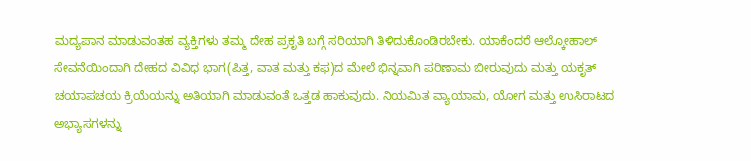ಮದ್ಯಪಾನ ಮಾಡುವಂತಹ ವ್ಯಕ್ತಿಗಳು ತಮ್ಮ ದೇಹ ಪ್ರಕೃತಿ ಬಗ್ಗೆ ಸರಿಯಾಗಿ ತಿಳಿದುಕೊಂಡಿರಬೇಕು. ಯಾಕೆಂದರೆ ಆಲ್ಕೋಹಾಲ್ ಸೇವನೆಯಿಂದಾಗಿ ದೇಹದ ವಿವಿಧ ಭಾಗ(ಪಿತ್ತ, ವಾತ ಮತ್ತು ಕಫ)ದ ಮೇಲೆ ಭಿನ್ನವಾಗಿ ಪರಿಣಾಮ ಬೀರುವುದು ಮತ್ತು ಯಕೃತ್ ಚಯಾಪಚಯ ಕ್ರಿಯೆಯನ್ನು ಅತಿಯಾಗಿ ಮಾಡುವಂತೆ ಒತ್ತಡ ಹಾಕುವುದು. ನಿಯಮಿತ ವ್ಯಾಯಾಮ, ಯೋಗ ಮತ್ತು ಉಸಿರಾಟದ ಅಭ್ಯಾಸಗಳನ್ನು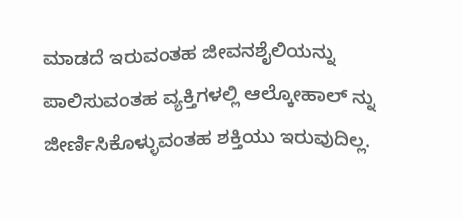ಮಾಡದೆ ಇರುವಂತಹ ಜೀವನಶೈಲಿಯನ್ನು ಪಾಲಿಸುವಂತಹ ವ್ಯಕ್ತಿಗಳಲ್ಲಿ ಆಲ್ಕೋಹಾಲ್ ನ್ನು ಜೀರ್ಣಿಸಿಕೊಳ್ಳುವಂತಹ ಶಕ್ತಿಯು ಇರುವುದಿಲ್ಲ.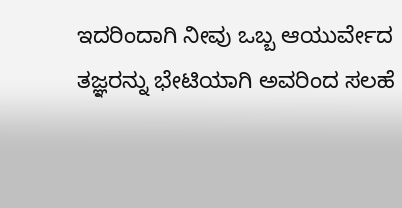ಇದರಿಂದಾಗಿ ನೀವು ಒಬ್ಬ ಆಯುರ್ವೇದ ತಜ್ಞರನ್ನು ಭೇಟಿಯಾಗಿ ಅವರಿಂದ ಸಲಹೆ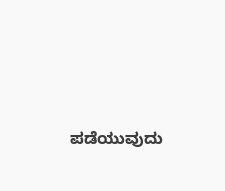ಪಡೆಯುವುದು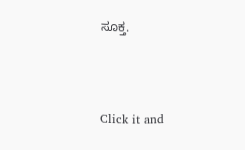ಸೂಕ್ತ.



Click it and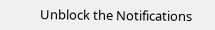Unblock the Notifications